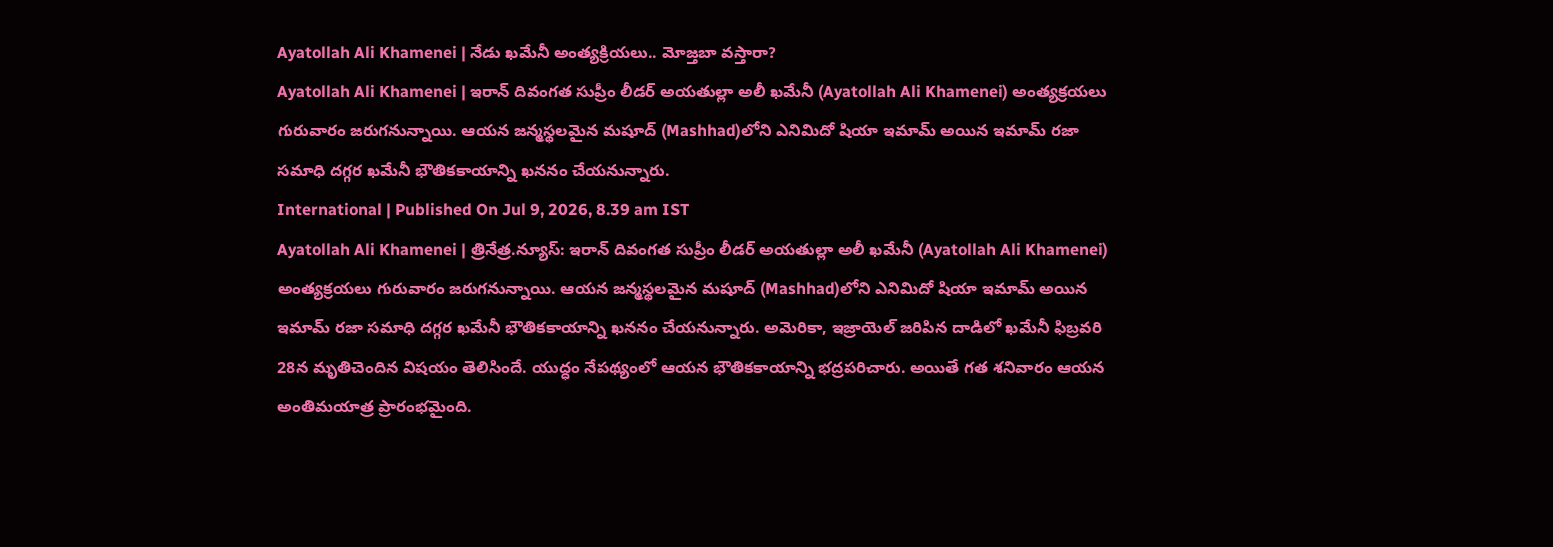Ayatollah Ali Khamenei | నేడు ఖమేనీ అంత్యక్రియలు.. మోజ్తబా వస్తారా?
Ayatollah Ali Khamenei | ఇరాన్ దివంగత సుప్రీం లీడర్ అయతుల్లా అలీ ఖమేనీ (Ayatollah Ali Khamenei) అంత్యక్రయలు గురువారం జరుగనున్నాయి. ఆయన జన్మస్థలమైన మషూద్ (Mashhad)లోని ఎనిమిదో షియా ఇమామ్ అయిన ఇమామ్ రజా సమాధి దగ్గర ఖమేనీ భౌతికకాయాన్ని ఖననం చేయనున్నారు.
International | Published On Jul 9, 2026, 8.39 am IST
Ayatollah Ali Khamenei | త్రినేత్ర.న్యూస్: ఇరాన్ దివంగత సుప్రీం లీడర్ అయతుల్లా అలీ ఖమేనీ (Ayatollah Ali Khamenei) అంత్యక్రయలు గురువారం జరుగనున్నాయి. ఆయన జన్మస్థలమైన మషూద్ (Mashhad)లోని ఎనిమిదో షియా ఇమామ్ అయిన ఇమామ్ రజా సమాధి దగ్గర ఖమేనీ భౌతికకాయాన్ని ఖననం చేయనున్నారు. అమెరికా, ఇజ్రాయెల్ జరిపిన దాడిలో ఖమేనీ ఫిబ్రవరి 28న మృతిచెందిన విషయం తెలిసిందే. యుద్ధం నేపథ్యంలో ఆయన భౌతికకాయాన్ని భద్రపరిచారు. అయితే గత శనివారం ఆయన అంతిమయాత్ర ప్రారంభమైంది.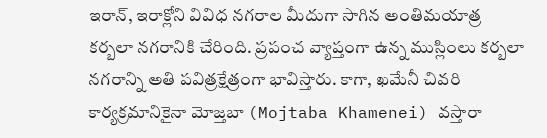ఇరాన్, ఇరాక్లోని వివిధ నగరాల మీదుగా సాగిన అంతిమయాత్ర కర్బలా నగరానికి చేరింది. ప్రపంచ వ్యాప్తంగా ఉన్న ముస్లింలు కర్బలా నగరాన్ని అతి పవిత్రక్షేత్రంగా భావిస్తారు. కాగా, ఖమేనీ చివరి కార్యక్రమానికైనా మోజ్తబా (Mojtaba Khamenei) వస్తారా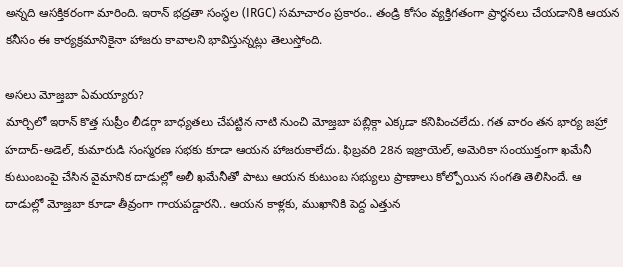అన్నది ఆసక్తికరంగా మారింది. ఇరాన్ భద్రతా సంస్థల (IRGC) సమాచారం ప్రకారం.. తండ్రి కోసం వ్యక్తిగతంగా ప్రార్థనలు చేయడానికి ఆయన కనీసం ఈ కార్యక్రమానికైనా హాజరు కావాలని భావిస్తున్నట్లు తెలుస్తోంది.

అసలు మోజ్తబా ఏమయ్యారు?
మార్చిలో ఇరాన్ కొత్త సుప్రీం లీడర్గా బాధ్యతలు చేపట్టిన నాటి నుంచి మోజ్తబా పబ్లిక్గా ఎక్కడా కనిపించలేదు. గత వారం తన భార్య జహ్రా హదాద్-అడెల్, కుమారుడి సంస్మరణ సభకు కూడా ఆయన హాజరుకాలేదు. ఫిబ్రవరి 28న ఇజ్రాయెల్, అమెరికా సంయుక్తంగా ఖమేనీ కుటుంబంపై చేసిన వైమానిక దాడుల్లో అలీ ఖమేనీతో పాటు ఆయన కుటుంబ సభ్యులు ప్రాణాలు కోల్పోయిన సంగతి తెలిసిందే. ఆ దాడుల్లో మోజ్తబా కూడా తీవ్రంగా గాయపడ్డారని.. ఆయన కాళ్లకు, ముఖానికి పెద్ద ఎత్తున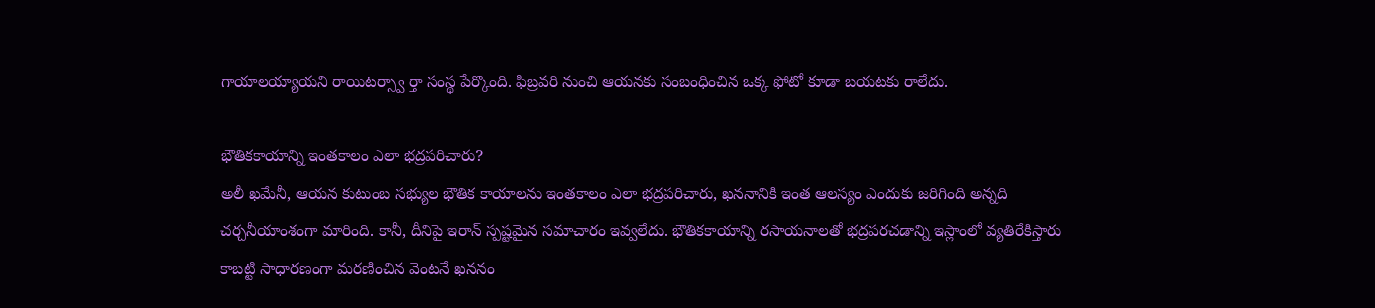గాయాలయ్యాయని రాయిటర్స్వా ర్తా సంస్థ పేర్కొంది. ఫిబ్రవరి నుంచి ఆయనకు సంబంధించిన ఒక్క ఫోటో కూడా బయటకు రాలేదు.

భౌతికకాయాన్ని ఇంతకాలం ఎలా భద్రపరిచారు?
అలీ ఖమేనీ, ఆయన కుటుంబ సభ్యుల భౌతిక కాయాలను ఇంతకాలం ఎలా భద్రపరిచారు, ఖననానికి ఇంత ఆలస్యం ఎందుకు జరిగింది అన్నది చర్చనీయాంశంగా మారింది. కానీ, దీనిపై ఇరాన్ స్పష్టమైన సమాచారం ఇవ్వలేదు. భౌతికకాయాన్ని రసాయనాలతో భద్రపరచడాన్ని ఇస్లాంలో వ్యతిరేకిస్తారు కాబట్టి సాధారణంగా మరణించిన వెంటనే ఖననం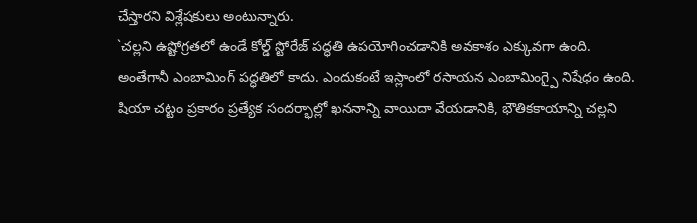చేస్తారని విశ్లేషకులు అంటున్నారు.
`చల్లని ఉష్టోగ్రతలో ఉండే కోల్డ్ స్టోరేజ్ పద్ధతి ఉపయోగించడానికి అవకాశం ఎక్కువగా ఉంది. అంతేగానీ ఎంబామింగ్ పద్ధతిలో కాదు. ఎందుకంటే ఇస్లాంలో రసాయన ఎంబామింగ్పై నిషేధం ఉంది. షియా చట్టం ప్రకారం ప్రత్యేక సందర్భాల్లో ఖననాన్ని వాయిదా వేయడానికి, భౌతికకాయాన్ని చల్లని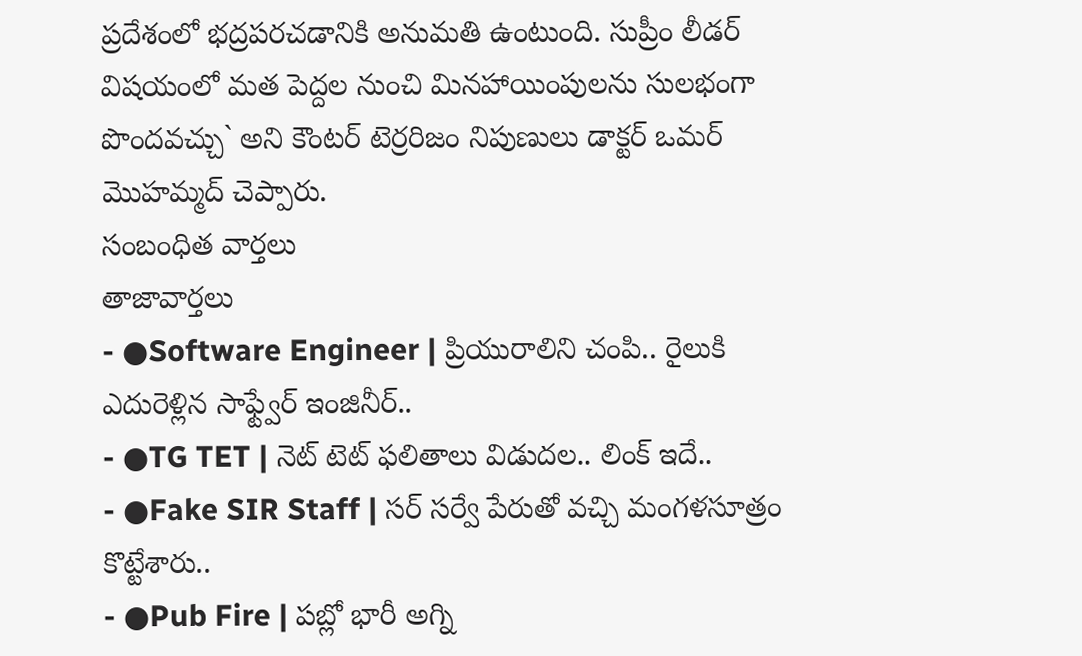ప్రదేశంలో భద్రపరచడానికి అనుమతి ఉంటుంది. సుప్రీం లీడర్ విషయంలో మత పెద్దల నుంచి మినహాయింపులను సులభంగా పొందవచ్చు` అని కౌంటర్ టెర్రరిజం నిపుణులు డాక్టర్ ఒమర్ మొహమ్మద్ చెప్పారు.
సంబంధిత వార్తలు
తాజావార్తలు
- ●Software Engineer | ప్రియురాలిని చంపి.. రైలుకి ఎదురెళ్లిన సాఫ్ట్వేర్ ఇంజినీర్..
- ●TG TET | నెట్ టెట్ ఫలితాలు విడుదల.. లింక్ ఇదే..
- ●Fake SIR Staff | సర్ సర్వే పేరుతో వచ్చి మంగళసూత్రం కొట్టేశారు..
- ●Pub Fire | పబ్లో భారీ అగ్ని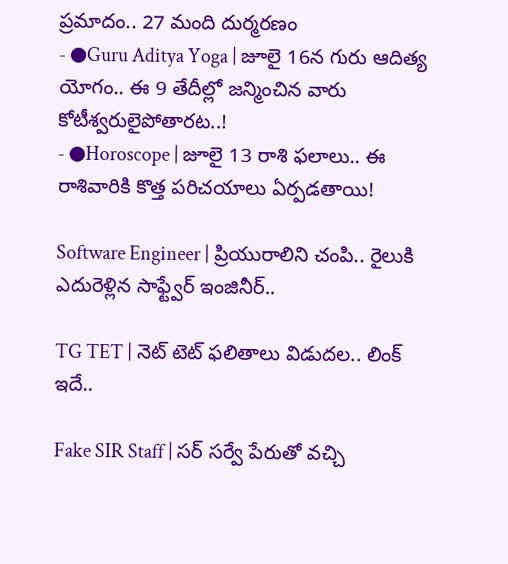ప్రమాదం.. 27 మంది దుర్మరణం
- ●Guru Aditya Yoga | జూలై 16న గురు ఆదిత్య యోగం.. ఈ 9 తేదీల్లో జన్మించిన వారు కోటీశ్వరులైపోతారట..!
- ●Horoscope | జూలై 13 రాశి ఫలాలు.. ఈ రాశివారికి కొత్త పరిచయాలు ఏర్పడతాయి!

Software Engineer | ప్రియురాలిని చంపి.. రైలుకి ఎదురెళ్లిన సాఫ్ట్వేర్ ఇంజినీర్..

TG TET | నెట్ టెట్ ఫలితాలు విడుదల.. లింక్ ఇదే..

Fake SIR Staff | సర్ సర్వే పేరుతో వచ్చి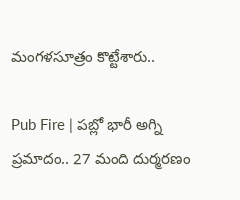మంగళసూత్రం కొట్టేశారు..

Pub Fire | పబ్లో భారీ అగ్ని ప్రమాదం.. 27 మంది దుర్మరణం